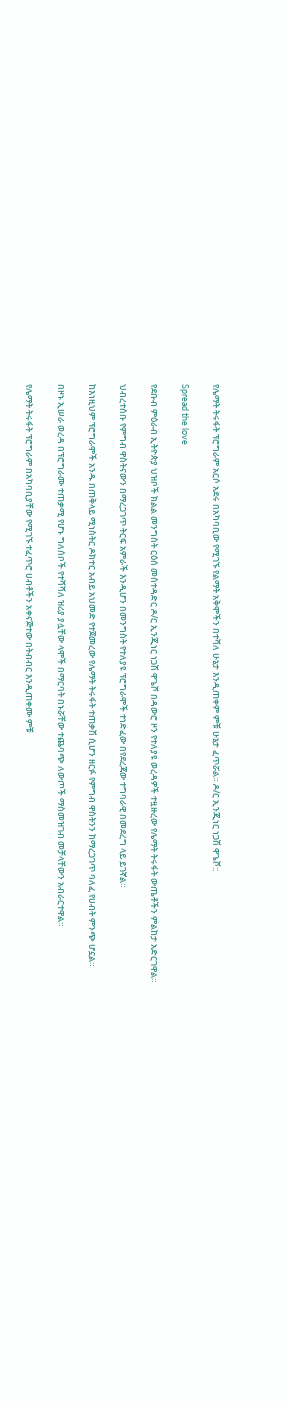የሌማት ትሩፋት ፕሮግራም አርሶ አደሩ በአካባቢው የሚገኙ የልማት አቅሞችን በተሻለ ሁኔታ እንዲጠቀም ምቹ ሁኔታ ፈጥሯል። ዶ/ር ኢንጂነር ነጋሽ ዋጌሾ::

Spread the love

የደቡብ ምዕራብ ኢትዮጵያ ህዝቦች ክልል መንግስት ርዕሰ መስተዳድር ዶ/ር ኢንጂነር ነጋሽ ዋጌሾ በዳውሮ ዞን የተለያዩ ወረዳዎች ተዟዙረው የሌማት ትሩፋት ውጤቶችን ምልከታ አድርገዋል።

ህብረተሰቡ የምግብ ዋስትናውን በማረጋገጥ ትርፍ አምራች እንዲሆን በመንግስት የተለያዩ ፕሮግራሞች ተነድፈው በየደረጃው ተግባራዊ በመደረግ ላይ ይገኛል።

ከእነዚህም ፕሮግራሞች አንዱ በጠቅላይ ሚነስትር ዶክተር አብይ አህመድ የተጀመረው የሌማት ትሩፋት ተጠቃሽ ሲሆን ዘርፉ የምግብ ዋስትንን ከማረጋገጥ ባለፈ የሀብት ምንጭ ሆኗል።

በዞኑ ኢሠራ ወረዳ በፕሮግራሙ ተጠቃሚ የሆኑ ግለሰቦች የተሻሻለ ዝሪያ ያሏቸው ላሞች በማርባት በኑሯቸው ተጨባጭ ለውጦች ማስመዝገብ መቻላቸውን አብራርተዋል።

የሌማት ትሩፋት ፕሮግራም በአካባቢያቸው የሚገኙ ተፈጥሮ ሀብቶችን አቀናጅተው በትብብር እንዲጠቀሙ ምቹ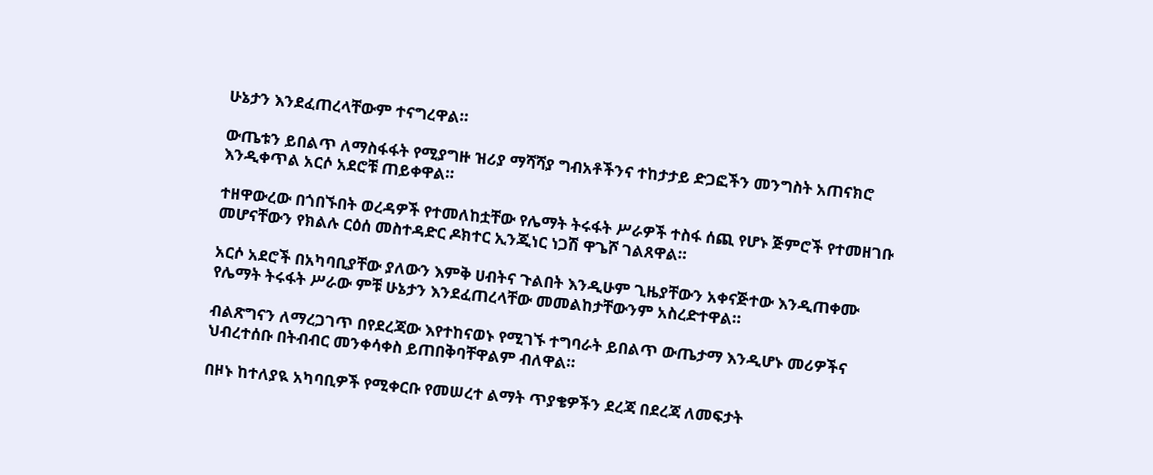ሁኔታን እንደፈጠረላቸውም ተናግረዋል።

ውጤቱን ይበልጥ ለማስፋፋት የሚያግዙ ዝሪያ ማሻሻያ ግብአቶችንና ተከታታይ ድጋፎችን መንግስት አጠናክሮ እንዲቀጥል አርሶ አደሮቹ ጠይቀዋል።

ተዘዋውረው በጎበኙበት ወረዳዎች የተመለከቷቸው የሌማት ትሩፋት ሥራዎች ተስፋ ሰጪ የሆኑ ጅምሮች የተመዘገቡ መሆናቸውን የክልሉ ርዕሰ መስተዳድር ዶክተር ኢንጂነር ነጋሽ ዋጌሾ ገልጸዋል።

አርሶ አደሮች በአካባቢያቸው ያለውን እምቅ ሀብትና ጉልበት እንዲሁም ጊዜያቸውን አቀናጅተው እንዲጠቀሙ የሌማት ትሩፋት ሥራው ምቹ ሁኔታን እንደፈጠረላቸው መመልከታቸውንም አስረድተዋል።

ብልጽግናን ለማረጋገጥ በየደረጃው እየተከናወኑ የሚገኙ ተግባራት ይበልጥ ውጤታማ እንዲሆኑ መሪዎችና ህብረተሰቡ በትብብር መንቀሳቀስ ይጠበቅባቸዋልም ብለዋል።

በዞኑ ከተለያዪ አካባቢዎች የሚቀርቡ የመሠረተ ልማት ጥያቄዎችን ደረጃ በደረጃ ለመፍታት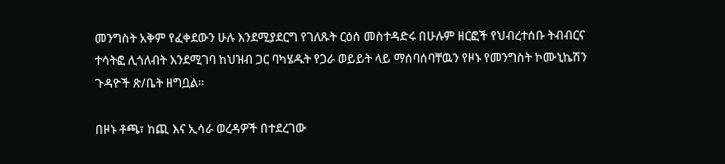መንግስት አቅም የፈቀደውን ሁሉ እንደሚያደርግ የገለጹት ርዕሰ መስተዳድሩ በሁሉም ዘርፎች የህብረተሰቡ ትብብርና ተሳትፎ ሊጎለብት እንደሚገባ ከህዝብ ጋር ባካሄዱት የጋራ ወይይት ላይ ማሰባሰባቸዉን የዞኑ የመንግስት ኮሙኒኬሽን ጉዳዮች ጽ/ቤት ዘግቧል።

በዞኑ ቶጫ፣ ከጪ እና ኢሳራ ወረዳዎች በተደረገው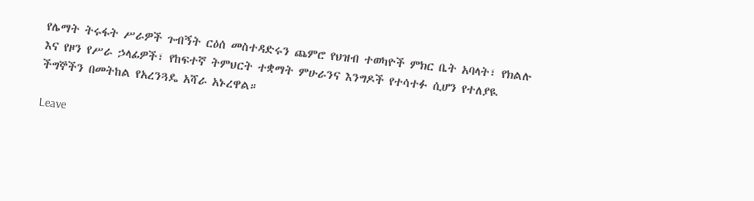የሌማት ትሩፋት ሥራዎች ጉብኝት ርዕሰ መስተዳድሩን ጨምሮ የህዝብ ተወካዮች ምክር ቤት አባላት፣ የክልሉ እና የዞን የሥራ ኃላፊዎች፣ የከፍተኛ ትምህርት ተቋማት ምሁራንና እንግዶች የተሳተፉ ሲሆን የተለያዪ ችግኞችን በመትከል የአረንጓዴ አሻራ አኑረዋል።

Leave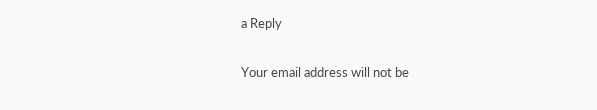a Reply

Your email address will not be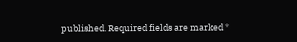published. Required fields are marked *